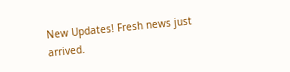New Updates! Fresh news just arrived.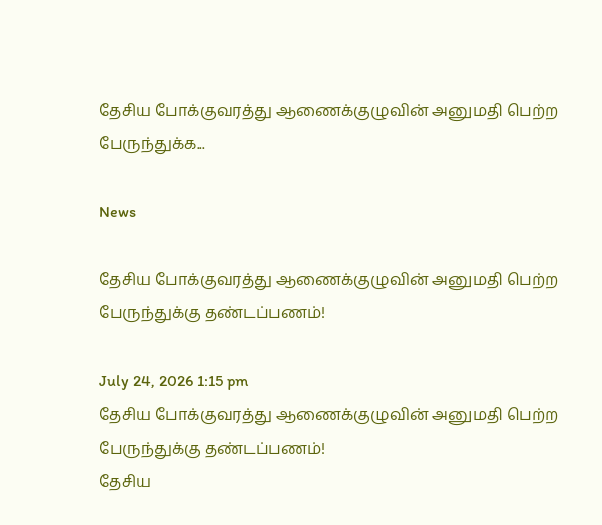தேசிய போக்குவரத்து ஆணைக்குழுவின் அனுமதி பெற்ற பேருந்துக்க...

News

தேசிய போக்குவரத்து ஆணைக்குழுவின் அனுமதி பெற்ற பேருந்துக்கு தண்டப்பணம்!

July 24, 2026 1:15 pm
தேசிய போக்குவரத்து ஆணைக்குழுவின் அனுமதி பெற்ற பேருந்துக்கு தண்டப்பணம்!
தேசிய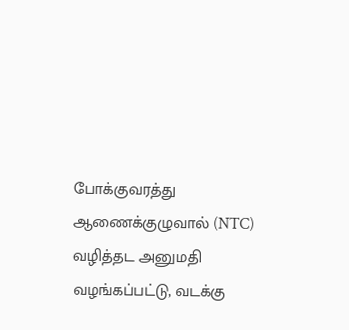போக்குவரத்து ஆணைக்குழுவால் (NTC) வழித்தட அனுமதி வழங்கப்பட்டு, வடக்கு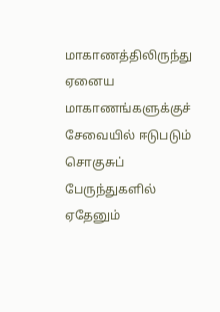மாகாணத்திலிருந்து ஏனைய மாகாணங்களுக்குச் சேவையில் ஈடுபடும் சொகுசுப் பேருந்துகளில் ஏதேனும்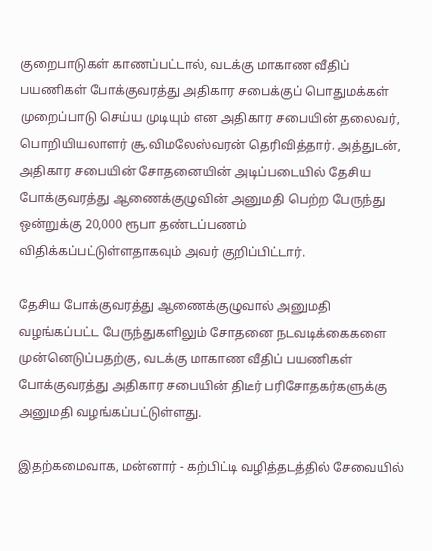குறைபாடுகள் காணப்பட்டால், வடக்கு மாகாண வீதிப் பயணிகள் போக்குவரத்து அதிகார சபைக்குப் பொதுமக்கள் முறைப்பாடு செய்ய முடியும் என அதிகார சபையின் தலைவர், பொறியியலாளர் சூ.விமலேஸ்வரன் தெரிவித்தார். அத்துடன், அதிகார சபையின் சோதனையின் அடிப்படையில் தேசிய போக்குவரத்து ஆணைக்குழுவின் அனுமதி பெற்ற பேருந்து ஒன்றுக்கு 20,000 ரூபா தண்டப்பணம் விதிக்கப்பட்டுள்ளதாகவும் அவர் குறிப்பிட்டார்.

தேசிய போக்குவரத்து ஆணைக்குழுவால் அனுமதி வழங்கப்பட்ட பேருந்துகளிலும் சோதனை நடவடிக்கைகளை முன்னெடுப்பதற்கு, வடக்கு மாகாண வீதிப் பயணிகள் போக்குவரத்து அதிகார சபையின் திடீர் பரிசோதகர்களுக்கு அனுமதி வழங்கப்பட்டுள்ளது.

இதற்கமைவாக, மன்னார் - கற்பிட்டி வழித்தடத்தில் சேவையில்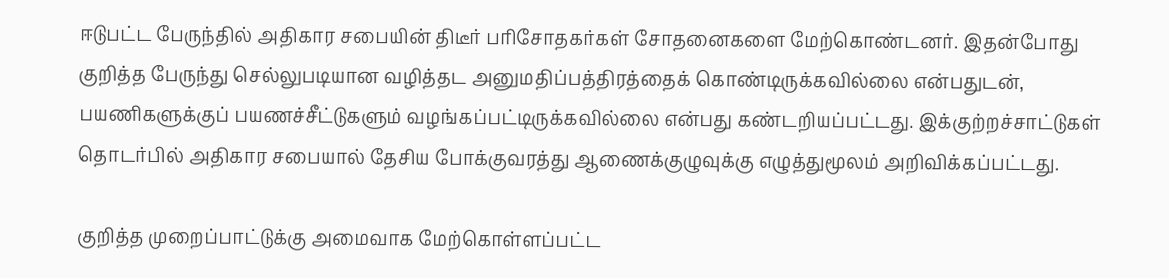ஈடுபட்ட பேருந்தில் அதிகார சபையின் திடீர் பரிசோதகர்கள் சோதனைகளை மேற்கொண்டனர். இதன்போது குறித்த பேருந்து செல்லுபடியான வழித்தட அனுமதிப்பத்திரத்தைக் கொண்டிருக்கவில்லை என்பதுடன், பயணிகளுக்குப் பயணச்சீட்டுகளும் வழங்கப்பட்டிருக்கவில்லை என்பது கண்டறியப்பட்டது. இக்குற்றச்சாட்டுகள் தொடர்பில் அதிகார சபையால் தேசிய போக்குவரத்து ஆணைக்குழுவுக்கு எழுத்துமூலம் அறிவிக்கப்பட்டது.

குறித்த முறைப்பாட்டுக்கு அமைவாக மேற்கொள்ளப்பட்ட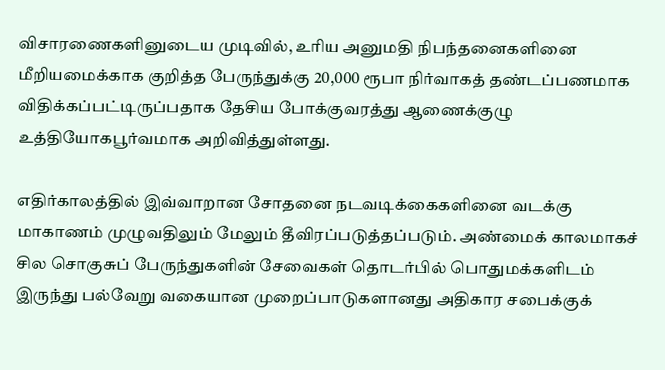விசாரணைகளினுடைய முடிவில், உரிய அனுமதி நிபந்தனைகளினை மீறியமைக்காக குறித்த பேருந்துக்கு 20,000 ரூபா நிர்வாகத் தண்டப்பணமாக விதிக்கப்பட்டிருப்பதாக தேசிய போக்குவரத்து ஆணைக்குழு உத்தியோகபூர்வமாக அறிவித்துள்ளது.

எதிர்காலத்தில் இவ்வாறான சோதனை நடவடிக்கைகளினை வடக்கு மாகாணம் முழுவதிலும் மேலும் தீவிரப்படுத்தப்படும். அண்மைக் காலமாகச் சில சொகுசுப் பேருந்துகளின் சேவைகள் தொடர்பில் பொதுமக்களிடம் இருந்து பல்வேறு வகையான முறைப்பாடுகளானது அதிகார சபைக்குக்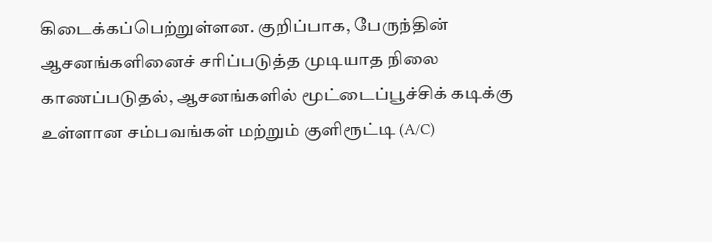கிடைக்கப்பெற்றுள்ளன. குறிப்பாக, பேருந்தின் ஆசனங்களினைச் சரிப்படுத்த முடியாத நிலை காணப்படுதல், ஆசனங்களில் மூட்டைப்பூச்சிக் கடிக்கு உள்ளான சம்பவங்கள் மற்றும் குளிரூட்டி (A/C)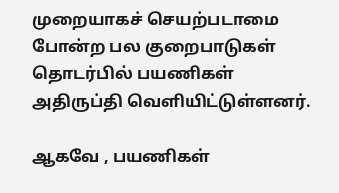முறையாகச் செயற்படாமை போன்ற பல குறைபாடுகள் தொடர்பில் பயணிகள் அதிருப்தி வெளியிட்டுள்ளனர்.

ஆகவே , பயணிகள்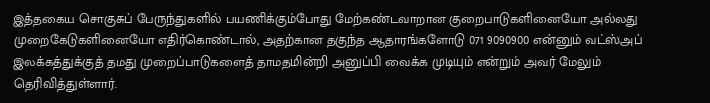இத்தகைய சொகுசுப் பேருந்துகளில் பயணிக்கும்போது மேற்கண்டவாறான குறைபாடுகளினையோ அல்லது முறைகேடுகளினையோ எதிர்கொண்டால், அதற்கான தகுந்த ஆதாரங்களோடு 071 9090900 என்னும் வட்ஸ்அப் இலக்கத்துக்குத் தமது முறைப்பாடுகளைத் தாமதமின்றி அனுப்பி வைக்க முடியும் என்றும் அவர் மேலும் தெரிவித்துள்ளார்.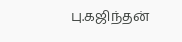பு.கஜிந்தன்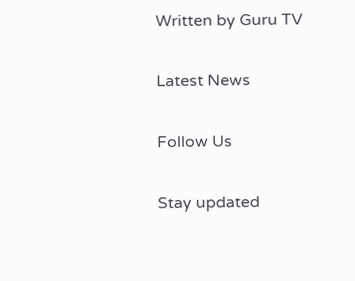Written by Guru TV

Latest News

Follow Us

Stay updated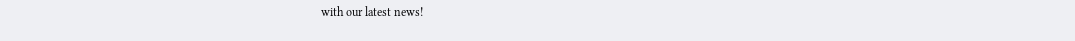with our latest news!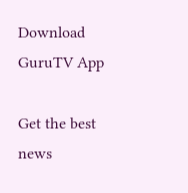Download GuruTV App

Get the best news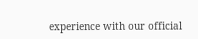experience with our official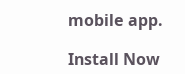mobile app.

Install Now